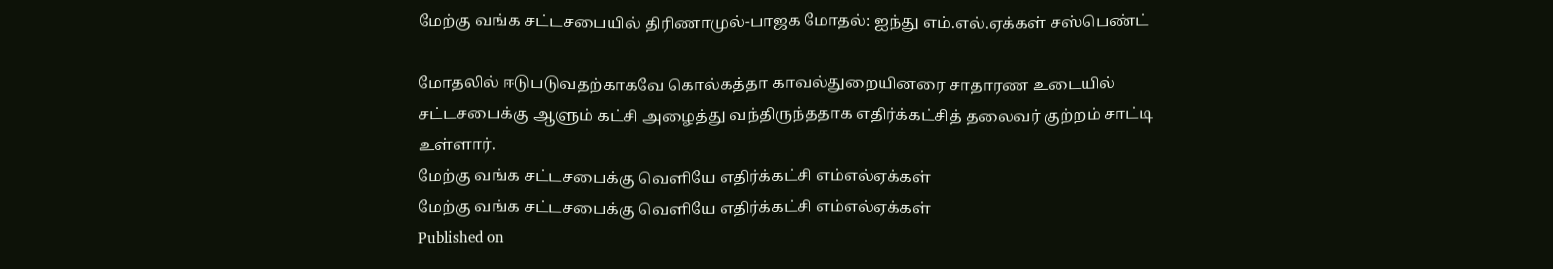மேற்கு வங்க சட்டசபையில் திரிணாமுல்-பாஜக மோதல்: ஐந்து எம்.எல்.ஏக்கள் சஸ்பெண்ட்

மோதலில் ஈடுபடுவதற்காகவே கொல்கத்தா காவல்துறையினரை சாதாரண உடையில் சட்டசபைக்கு ஆளும் கட்சி அழைத்து வந்திருந்ததாக எதிர்க்கட்சித் தலைவர் குற்றம் சாட்டி உள்ளார்.
மேற்கு வங்க சட்டசபைக்கு வெளியே எதிர்க்கட்சி எம்எல்ஏக்கள்
மேற்கு வங்க சட்டசபைக்கு வெளியே எதிர்க்கட்சி எம்எல்ஏக்கள்
Published on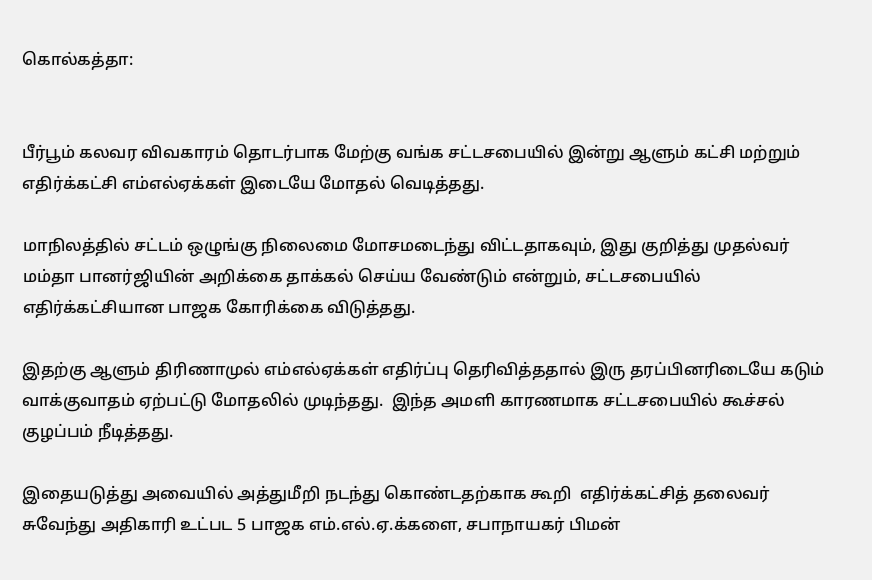கொல்கத்தா:


பீர்பூம் கலவர விவகாரம் தொடர்பாக மேற்கு வங்க சட்டசபையில் இன்று ஆளும் கட்சி மற்றும் எதிர்க்கட்சி எம்எல்ஏக்கள் இடையே மோதல் வெடித்தது.

மாநிலத்தில் சட்டம் ஒழுங்கு நிலைமை மோசமடைந்து விட்டதாகவும், இது குறித்து முதல்வர் மம்தா பானர்ஜியின் அறிக்கை தாக்கல் செய்ய வேண்டும் என்றும், சட்டசபையில் எதிர்க்கட்சியான பாஜக கோரிக்கை விடுத்தது.

இதற்கு ஆளும் திரிணாமுல் எம்எல்ஏக்கள் எதிர்ப்பு தெரிவித்ததால் இரு தரப்பினரிடையே கடும் வாக்குவாதம் ஏற்பட்டு மோதலில் முடிந்தது.  இந்த அமளி காரணமாக சட்டசபையில் கூச்சல் குழப்பம் நீடித்தது.

இதையடுத்து அவையில் அத்துமீறி நடந்து கொண்டதற்காக கூறி  எதிர்க்கட்சித் தலைவர் சுவேந்து அதிகாரி உட்பட 5 பாஜக எம்.எல்.ஏ.க்களை, சபாநாயகர் பிமன்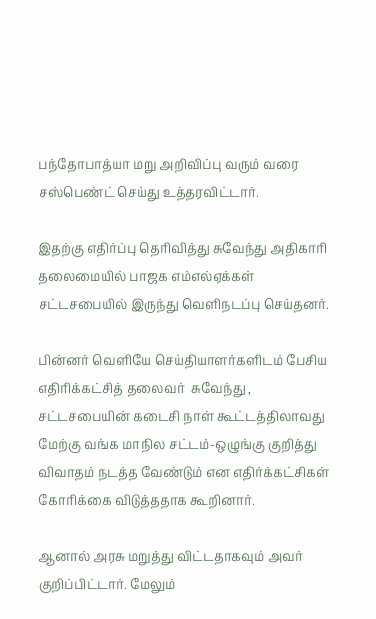பந்தோபாத்யா மறு அறிவிப்பு வரும் வரை சஸ்பெண்ட் செய்து உத்தரவிட்டார்.

இதற்கு எதிர்ப்பு தெரிவித்து சுவேந்து அதிகாரி தலைமையில் பாஜக எம்எல்ஏக்கள் சட்டசபையில் இருந்து வெளிநடப்பு செய்தனர்.

பின்னர் வெளியே செய்தியாளர்களிடம் பேசிய எதிரிக்கட்சித் தலைவர்  சுவேந்து , சட்டசபையின் கடைசி நாள் கூட்டத்திலாவது மேற்கு வங்க மாநில சட்டம்-ஒழுங்கு குறித்து விவாதம் நடத்த வேண்டும் என எதிர்க்கட்சிகள் கோரிக்கை விடுத்ததாக கூறினார்.

ஆனால் அரசு மறுத்து விட்டதாகவும் அவர் குறிப்பிட்டார். மேலும்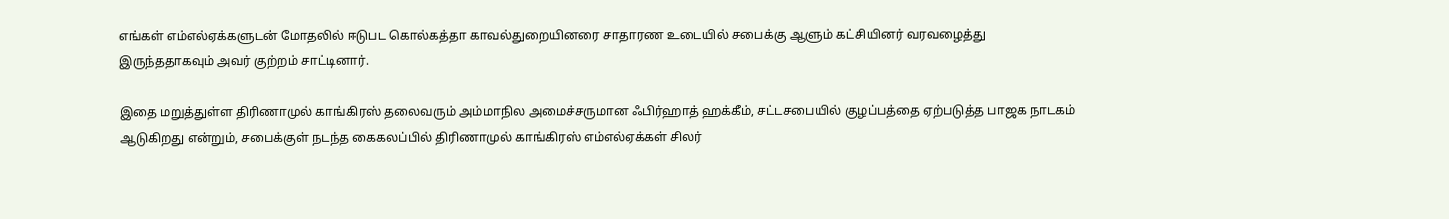எங்கள் எம்எல்ஏக்களுடன் மோதலில் ஈடுபட கொல்கத்தா காவல்துறையினரை சாதாரண உடையில் சபைக்கு ஆளும் கட்சியினர் வரவழைத்து இருந்ததாகவும் அவர் குற்றம் சாட்டினார்.

இதை மறுத்துள்ள திரிணாமுல் காங்கிரஸ் தலைவரும் அம்மாநில அமைச்சருமான ஃபிர்ஹாத் ஹக்கீம், சட்டசபையில் குழப்பத்தை ஏற்படுத்த பாஜக நாடகம் ஆடுகிறது என்றும், சபைக்குள் நடந்த கைகலப்பில் திரிணாமுல் காங்கிரஸ் எம்எல்ஏக்கள் சிலர்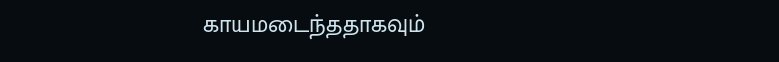காயமடைந்ததாகவும்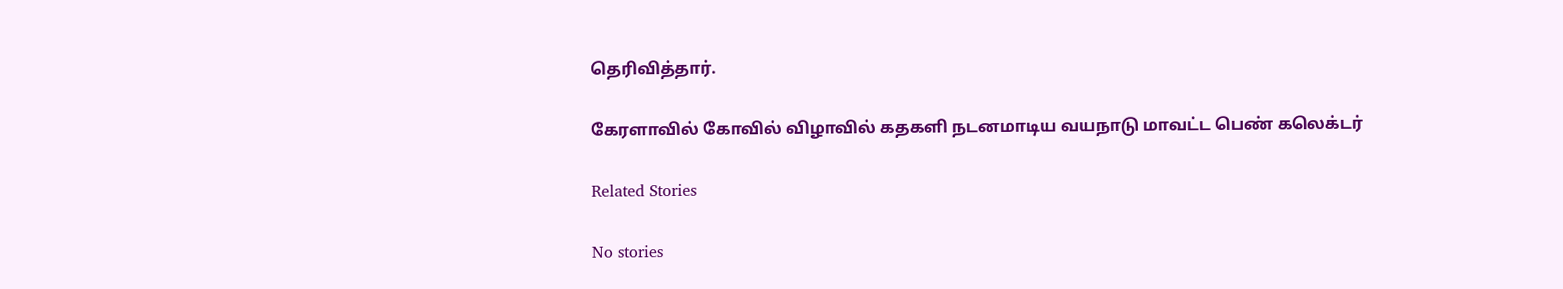தெரிவித்தார்.

கேரளாவில் கோவில் விழாவில் கதகளி நடனமாடிய வயநாடு மாவட்ட பெண் கலெக்டர்

Related Stories

No stories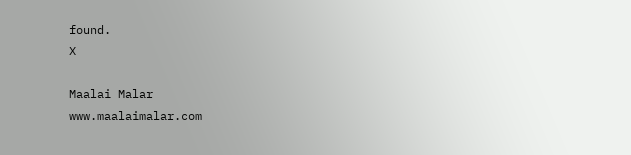found.
X

Maalai Malar
www.maalaimalar.com